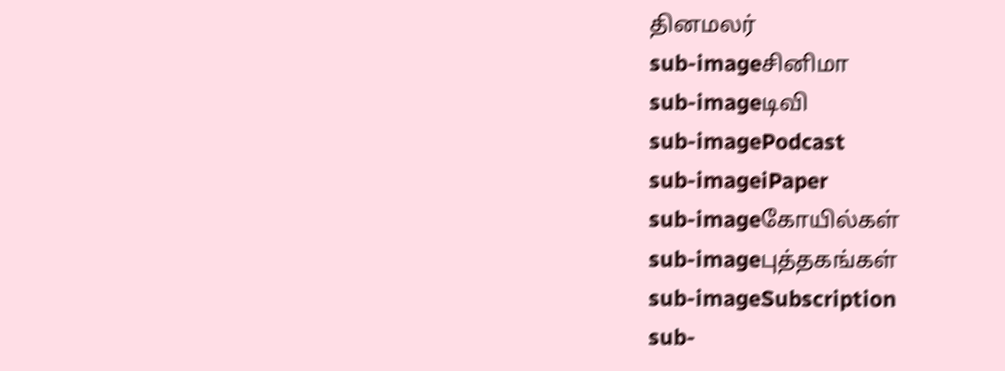தினமலர்
sub-imageசினிமா
sub-imageடிவி
sub-imagePodcast
sub-imageiPaper
sub-imageகோயில்கள்
sub-imageபுத்தகங்கள்
sub-imageSubscription
sub-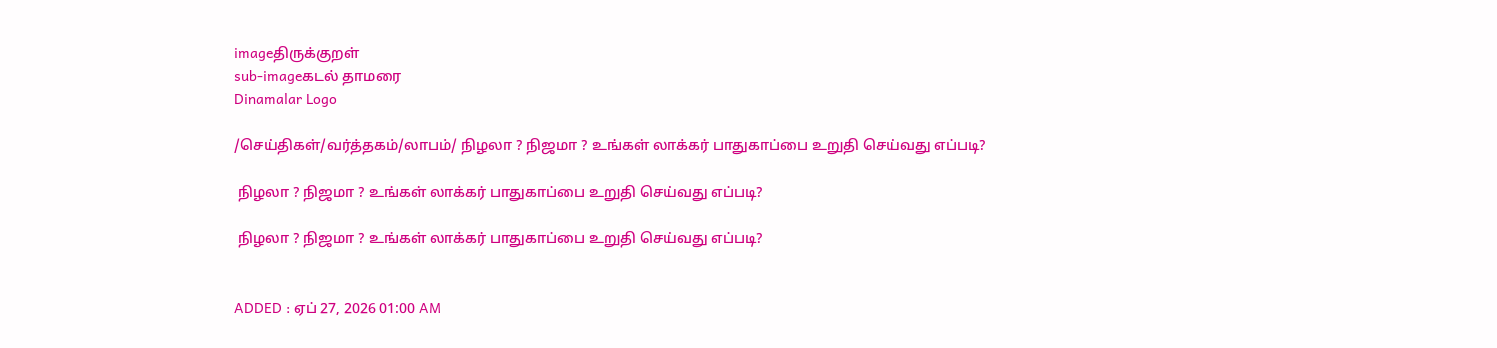imageதிருக்குறள்
sub-imageகடல் தாமரை
Dinamalar Logo

/செய்திகள்/வர்த்தகம்/லாபம்/ நிழலா ? நிஜமா ? உங்கள் லாக்கர் பாதுகாப்பை உறுதி செய்வது எப்படி?

 நிழலா ? நிஜமா ? உங்கள் லாக்கர் பாதுகாப்பை உறுதி செய்வது எப்படி?

 நிழலா ? நிஜமா ? உங்கள் லாக்கர் பாதுகாப்பை உறுதி செய்வது எப்படி?


ADDED : ஏப் 27, 2026 01:00 AM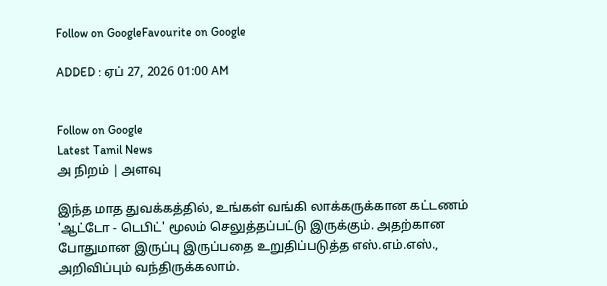Follow on GoogleFavourite on Google

ADDED : ஏப் 27, 2026 01:00 AM


Follow on Google
Latest Tamil News
அ நிறம் | அளவு

இந்த மாத துவக்கத்தில், உங்கள் வங்கி லாக்கருக்கான கட்டணம் 'ஆட்டோ - டெபிட்' மூலம் செலுத்தப்பட்டு இருக்கும். அதற்கான போதுமான இருப்பு இருப்பதை உறுதிப்படுத்த எஸ்.எம்.எஸ்., அறிவிப்பும் வந்திருக்கலாம்.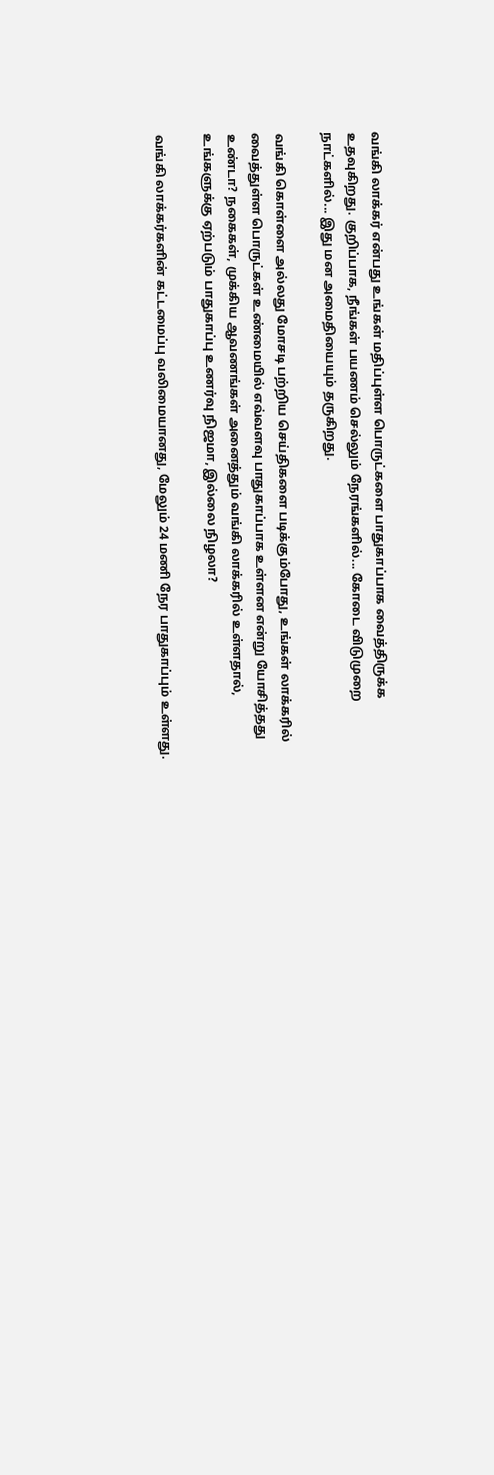வங்கி லாக்கர் என்பது உங்கள் மதிப்புள்ள பொருட்களை பாதுகாப்பாக வைத்திருக்க உதவுகிறது. குறிப்பாக, நீங்கள் பயணம் செல்லும் நேரங்களில்... கோடை விடுமுறை நாட்களில்... இது மன அமைதியையும் தருகிறது.

வங்கி கொள்ளை அல்லது மோசடி பற்றிய செய்திகளை படிக்கும்போது, உங்கள் லாக்கரில் வைத்துள்ள பொருட்கள் உண்மையில் எவ்வளவு பாதுகாப்பாக உள்ளன என்று யோசித்தது உண்டா? நகைகள், முக்கிய ஆவணங்கள் அனைத்தும் வங்கி லாக்கரில் உள்ளதால், உங்களுக்கு ஏற்படும் பாதுகாப்பு உணர்வு நிஜமா, இல்லை நிழலா?

வங்கி லாக்கர்களின் கட்டமைப்பு வலிமையானது, மேலும் 24 மணி நேர பாதுகாப்பும் உள்ளது.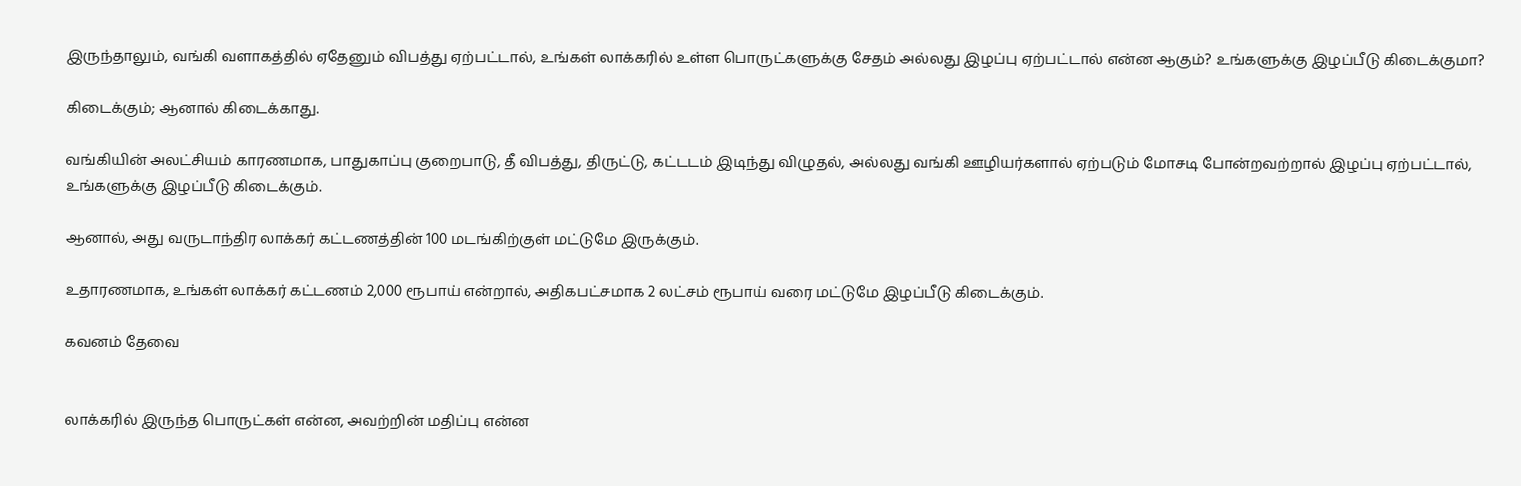இருந்தாலும், வங்கி வளாகத்தில் ஏதேனும் விபத்து ஏற்பட்டால், உங்கள் லாக்கரில் உள்ள பொருட்களுக்கு சேதம் அல்லது இழப்பு ஏற்பட்டால் என்ன ஆகும்? உங்களுக்கு இழப்பீடு கிடைக்குமா?

கிடைக்கும்; ஆனால் கிடைக்காது.

வங்கியின் அலட்சியம் காரணமாக, பாதுகாப்பு குறைபாடு, தீ விபத்து, திருட்டு, கட்டடம் இடிந்து விழுதல், அல்லது வங்கி ஊழியர்களால் ஏற்படும் மோசடி போன்றவற்றால் இழப்பு ஏற்பட்டால், உங்களுக்கு இழப்பீடு கிடைக்கும்.

ஆனால், அது வருடாந்திர லாக்கர் கட்டணத்தின் 100 மடங்கிற்குள் மட்டுமே இருக்கும்.

உதாரணமாக, உங்கள் லாக்கர் கட்டணம் 2,000 ரூபாய் என்றால், அதிகபட்சமாக 2 லட்சம் ரூபாய் வரை மட்டுமே இழப்பீடு கிடைக்கும்.

கவனம் தேவை


லாக்கரில் இருந்த பொருட்கள் என்ன, அவற்றின் மதிப்பு என்ன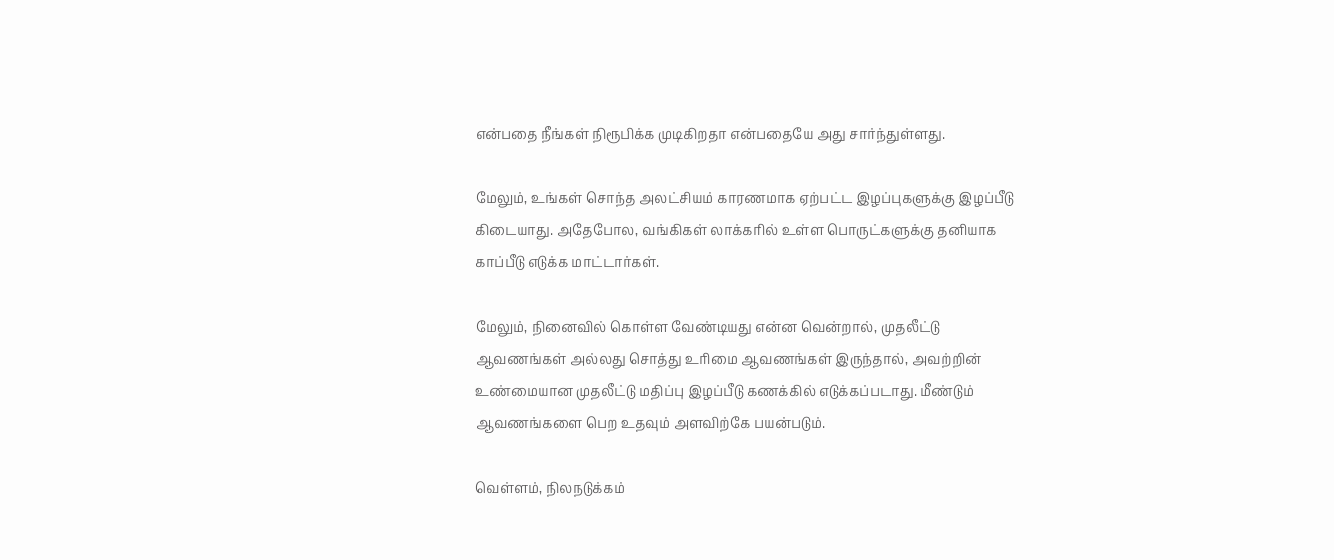என்பதை நீங்கள் நிரூபிக்க முடிகிறதா என்பதையே அது சார்ந்துள்ளது.

மேலும், உங்கள் சொந்த அலட்சியம் காரணமாக ஏற்பட்ட இழப்புகளுக்கு இழப்பீடு கிடையாது. அதேபோல, வங்கிகள் லாக்கரில் உள்ள பொருட்களுக்கு தனியாக காப்பீடு எடுக்க மாட்டார்கள்.

மேலும், நினைவில் கொள்ள வேண்டியது என்ன வென்றால், முதலீட்டு ஆவணங்கள் அல்லது சொத்து உரிமை ஆவணங்கள் இருந்தால், அவற்றின் உண்மையான முதலீட்டு மதிப்பு இழப்பீடு கணக்கில் எடுக்கப்படாது. மீண்டும் ஆவணங்களை பெற உதவும் அளவிற்கே பயன்படும்.

வெள்ளம், நிலநடுக்கம்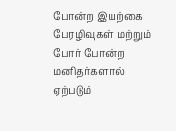போன்ற இயற்கை பேரழிவுகள் மற்றும் போர் போன்ற மனிதர்களால் ஏற்படும்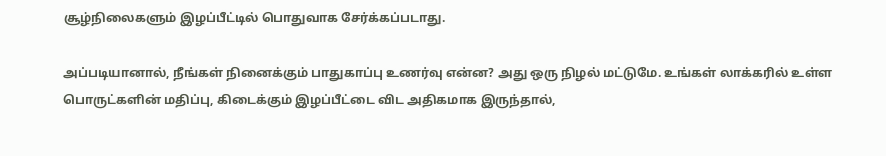சூழ்நிலைகளும் இழப்பீட்டில் பொதுவாக சேர்க்கப்படாது.

அப்படியானால், நீங்கள் நினைக்கும் பாதுகாப்பு உணர்வு என்ன? அது ஒரு நிழல் மட்டுமே. உங்கள் லாக்கரில் உள்ள பொருட்களின் மதிப்பு, கிடைக்கும் இழப்பீட்டை விட அதிகமாக இருந்தால்,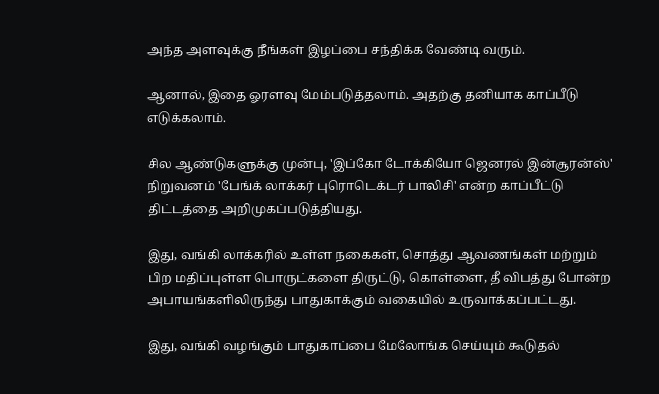அந்த அளவுக்கு நீங்கள் இழப்பை சந்திக்க வேண்டி வரும்.

ஆனால், இதை ஓரளவு மேம்படுத்தலாம். அதற்கு தனியாக காப்பீடு எடுக்கலாம்.

சில ஆண்டுகளுக்கு முன்பு, 'இப்கோ டோக்கியோ ஜெனரல் இன்சூரன்ஸ்' நிறுவனம் 'பேங்க் லாக்கர் புரொடெக்டர் பாலிசி' என்ற காப்பீட்டு திட்டத்தை அறிமுகப்படுத்தியது.

இது, வங்கி லாக்கரில் உள்ள நகைகள், சொத்து ஆவணங்கள் மற்றும் பிற மதிப்புள்ள பொருட்களை திருட்டு, கொள்ளை, தீ விபத்து போன்ற அபாயங்களிலிருந்து பாதுகாக்கும் வகையில் உருவாக்கப்பட்டது.

இது, வங்கி வழங்கும் பாதுகாப்பை மேலோங்க செய்யும் கூடுதல்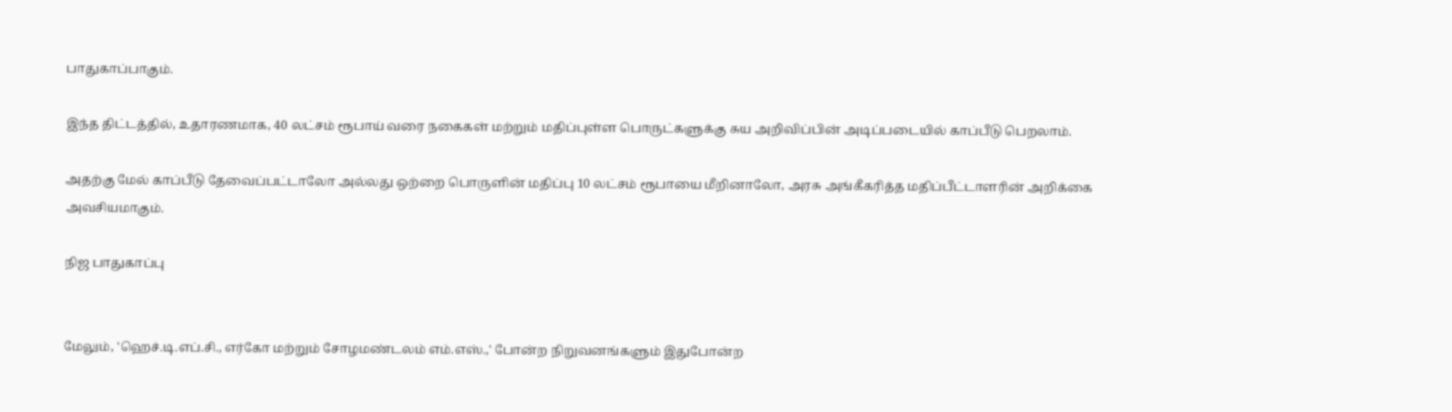பாதுகாப்பாகும்.

இந்த திட்டத்தில், உதாரணமாக, 40 லட்சம் ரூபாய் வரை நகைகள் மற்றும் மதிப்புள்ள பொருட்களுக்கு சுய அறிவிப்பின் அடிப்படையில் காப்பீடு பெறலாம்.

அதற்கு மேல் காப்பீடு தேவைப்பட்டாலோ அல்லது ஒற்றை பொருளின் மதிப்பு 10 லட்சம் ரூபாயை மீறினாலோ, அரசு அங்கீகரித்த மதிப்பீட்டாளரின் அறிக்கை அவசியமாகும்.

நிஜ பாதுகாப்பு


மேலும், 'ஹெச்.டி.எப்.சி., எர்கோ மற்றும் சோழமண்டலம் எம்.எஸ்.,' போன்ற நிறுவனங்களும் இதுபோன்ற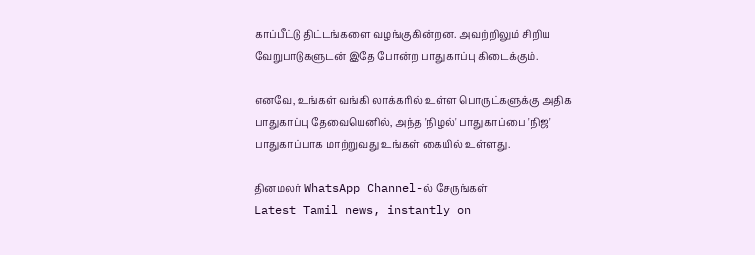காப்பீட்டு திட்டங்களை வழங்குகின்றன. அவற்றிலும் சிறிய வேறுபாடுகளுடன் இதே போன்ற பாதுகாப்பு கிடைக்கும்.

எனவே, உங்கள் வங்கி லாக்கரில் உள்ள பொருட்களுக்கு அதிக பாதுகாப்பு தேவையெனில், அந்த 'நிழல்' பாதுகாப்பை 'நிஜ' பாதுகாப்பாக மாற்றுவது உங்கள் கையில் உள்ளது.

தினமலர் WhatsApp Channel-ல் சேருங்கள்
Latest Tamil news, instantly on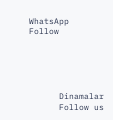WhatsApp
Follow





      Dinamalar
      Follow us